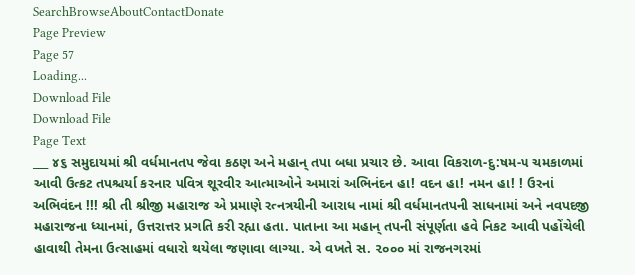SearchBrowseAboutContactDonate
Page Preview
Page 57
Loading...
Download File
Download File
Page Text
___ ૪૬ સમુદાયમાં શ્રી વર્ધમાનતપ જેવા કઠણ અને મહાન્ તપા બધા પ્રચાર છે. આવા વિકરાળ-દુ:ષમ-૫ ચમકાળમાં આવી ઉત્કટ તપશ્ચર્યા કરનાર પવિત્ર શૂરવીર આત્માઓને અમારાં અભિનંદન હા! વદન હા! નમન હા! ! ઉરનાં અભિવંદન !!! શ્રી તી શ્રીજી મહારાજ એ પ્રમાણે રત્નત્રયીની આરાધ નામાં શ્રી વર્ધમાનતપની સાધનામાં અને નવપદજી મહારાજના ધ્યાનમાં, ઉત્તરાત્તર પ્રગતિ કરી રહ્યા હતા. પાતાના આ મહાન્ તપની સંપૂર્ણતા હવે નિકટ આવી પહોંચેલી હાવાથી તેમના ઉત્સાહમાં વધારો થયેલા જણાવા લાગ્યા. એ વખતે સ. ૨૦૦૦ માં રાજનગરમાં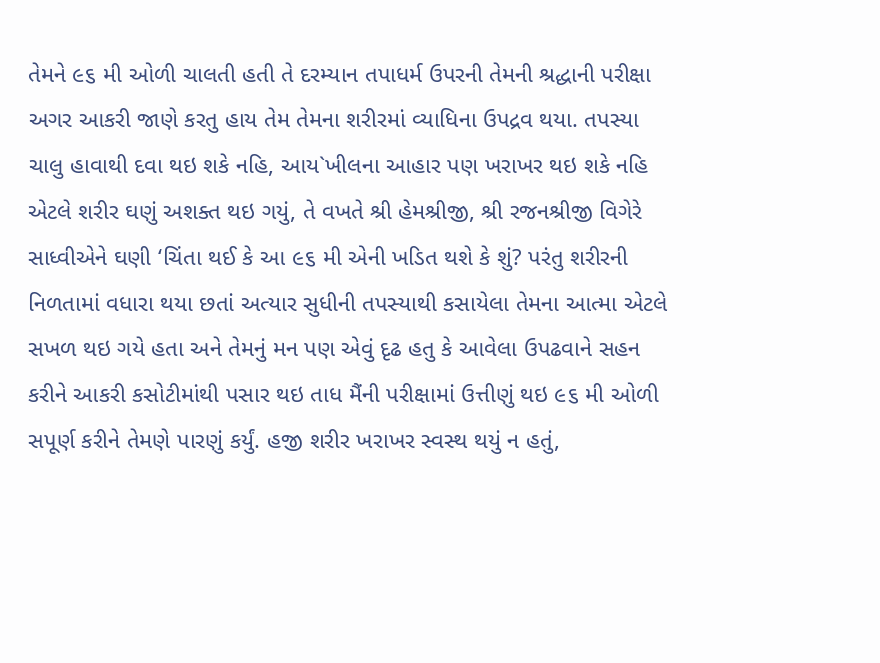તેમને ૯૬ મી ઓળી ચાલતી હતી તે દરમ્યાન તપાધર્મ ઉપરની તેમની શ્રદ્ધાની પરીક્ષા અગર આકરી જાણે કરતુ હાય તેમ તેમના શરીરમાં વ્યાધિના ઉપદ્રવ થયા. તપસ્યા ચાલુ હાવાથી દવા થઇ શકે નહિ, આય`ખીલના આહાર પણ ખરાખર થઇ શકે નહિ એટલે શરીર ઘણું અશક્ત થઇ ગયું, તે વખતે શ્રી હેમશ્રીજી, શ્રી રજનશ્રીજી વિગેરે સાધ્વીએને ઘણી ‘ચિંતા થઈ કે આ ૯૬ મી એની ખડિત થશે કે શું? પરંતુ શરીરની નિળતામાં વધારા થયા છતાં અત્યાર સુધીની તપસ્યાથી કસાયેલા તેમના આત્મા એટલે સખળ થઇ ગયે હતા અને તેમનું મન પણ એવું દૃઢ હતુ કે આવેલા ઉપઢવાને સહન કરીને આકરી કસોટીમાંથી પસાર થઇ તાધ મૈંની પરીક્ષામાં ઉત્તીણું થઇ ૯૬ મી ઓળી સપૂર્ણ કરીને તેમણે પારણું કર્યું. હજી શરીર ખરાખર સ્વસ્થ થયું ન હતું,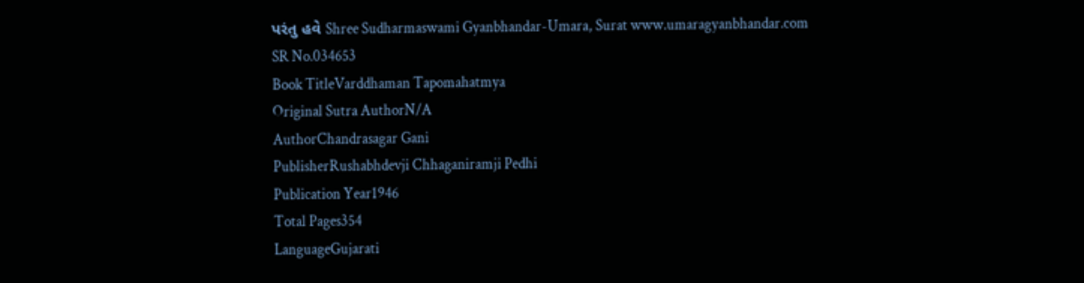પરંતુ હવે Shree Sudharmaswami Gyanbhandar-Umara, Surat www.umaragyanbhandar.com
SR No.034653
Book TitleVarddhaman Tapomahatmya
Original Sutra AuthorN/A
AuthorChandrasagar Gani
PublisherRushabhdevji Chhaganiramji Pedhi
Publication Year1946
Total Pages354
LanguageGujarati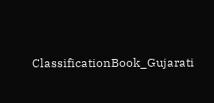ClassificationBook_Gujarati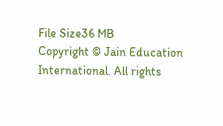File Size36 MB
Copyright © Jain Education International. All rights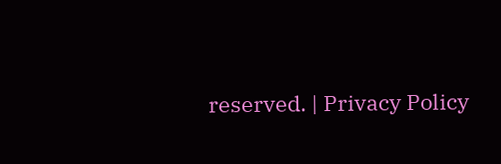reserved. | Privacy Policy